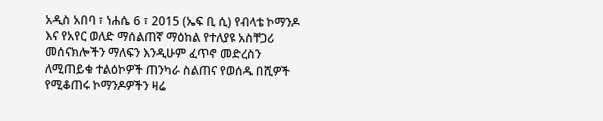አዲስ አበባ ፣ ነሐሴ 6 ፣ 2015 (ኤፍ ቢ ሲ) የብላቴ ኮማንዶ እና የአየር ወለድ ማሰልጠኛ ማዕከል የተለያዩ አስቸጋሪ መሰናክሎችን ማለፍን እንዲሁም ፈጥኖ መድረስን ለሚጠይቁ ተልዕኮዎች ጠንካራ ስልጠና የወሰዱ በሺዎች የሚቆጠሩ ኮማንዶዎችን ዛሬ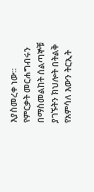እያስመረቀ ነው።
የምርቃት መርሐግብሩን በማስመልከት ሰልጣኞቹ ያገኙትን ክህሎት በትልቅ የአምሳለ እውን ትርኢት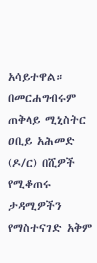አሳይተዋል።
በመርሐግብሩም ጠቅላይ ሚኒስትር ዐቢይ አሕመድ (ዶ/ር) በሺዎች የሚቆጠሩ ታዳሚዎችን የማስተናገድ አቅም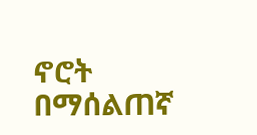ኖሮት በማሰልጠኛ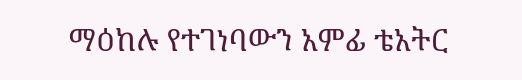ማዕከሉ የተገነባውን አምፊ ቴአትር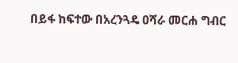በይፋ ከፍተው በአረንጓዴ ዐሻራ መርሐ ግብር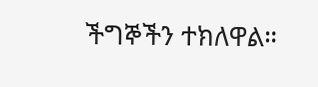ችግኞችን ተክለዋል።